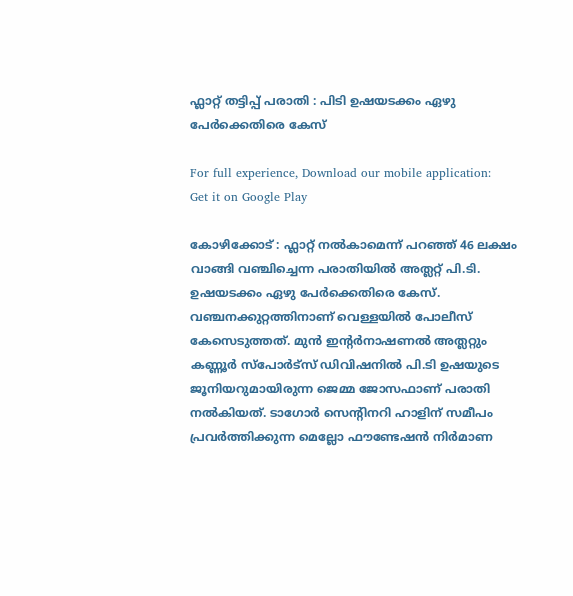ഫ്ലാറ്റ് തട്ടിപ്പ് പരാതി : പിടി ഉഷയടക്കം ഏഴു പേർക്കെതിരെ കേസ്

For full experience, Download our mobile application:
Get it on Google Play

കോഴിക്കോട് : ഫ്ലാറ്റ് നല്‍കാമെന്ന് പറഞ്ഞ് 46 ലക്ഷം വാങ്ങി വഞ്ചിച്ചെന്ന പരാതിയില്‍ അത്ലറ്റ് പി.ടി. ഉഷയടക്കം ഏഴു പേര്‍ക്കെതിരെ കേസ്. വഞ്ചനക്കുറ്റത്തിനാണ് വെള്ളയില്‍ പോലീസ് കേസെടുത്തത്. മുന്‍ ഇന്‍റര്‍നാഷണല്‍ അത്ലറ്റും കണ്ണൂര്‍ സ്പോര്‍ട്സ് ഡിവിഷനില്‍ പി.ടി ഉഷയുടെ ജൂനിയറുമായിരുന്ന ജെമ്മ ജോസഫാണ് പരാതി നല്‍കിയത്. ടാഗോര്‍ സെന്‍റിനറി ഹാളിന് സമീപം പ്രവര്‍ത്തിക്കുന്ന മെല്ലോ ഫൗണ്ടേഷന്‍ നിര്‍മാണ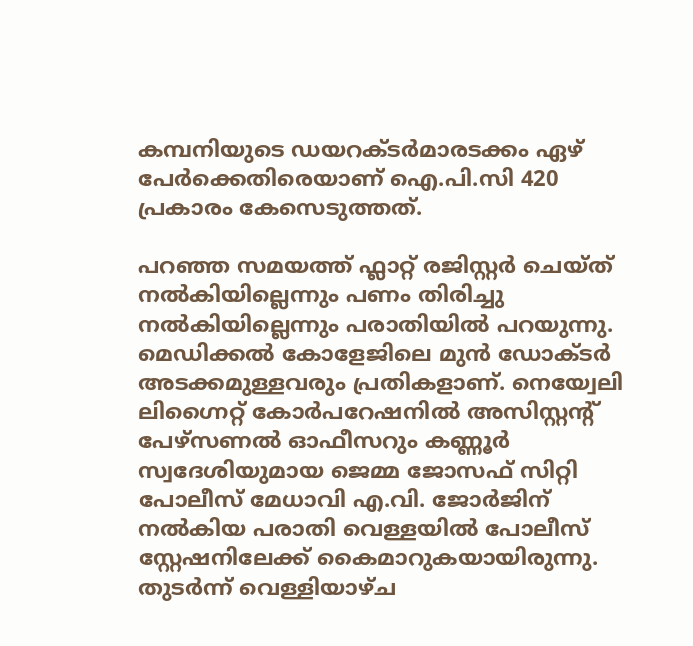കമ്പനിയുടെ ഡയറക്ടര്‍മാരടക്കം ഏഴ് പേര്‍ക്കെതിരെയാണ് ഐ.പി.സി 420 പ്രകാരം കേസെടുത്തത്.

പറഞ്ഞ സമയത്ത് ഫ്ലാറ്റ് രജിസ്റ്റര്‍ ചെയ്ത് നല്‍കിയില്ലെന്നും പണം തിരിച്ചു നല്‍കിയില്ലെന്നും പരാതിയില്‍ പറയുന്നു. മെഡിക്കല്‍ കോളേജിലെ മുന്‍ ഡോക്ടര്‍ അടക്കമുള്ളവരും പ്രതികളാണ്. നെയ്വേലി ലിഗ്നൈറ്റ് കോര്‍പറേഷനില്‍ അസിസ്റ്റന്‍റ് പേഴ്സണല്‍ ഓഫീസറും കണ്ണൂര്‍ സ്വദേശിയുമായ ജെമ്മ ജോസഫ് സിറ്റി പോലീസ് മേധാവി എ.വി. ജോര്‍ജിന് നല്‍കിയ പരാതി വെള്ളയില്‍ പോലീസ് സ്റ്റേഷനിലേക്ക് കൈമാറുകയായിരുന്നു. തുടര്‍ന്ന് വെള്ളിയാഴ്ച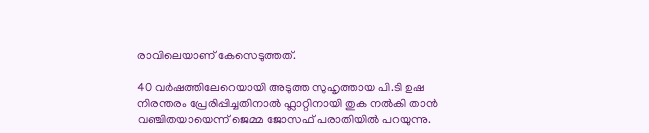രാവിലെയാണ് കേസെടുത്തത്.

40 വര്‍ഷത്തിലേറെയായി അടുത്ത സുഹൃത്തായ പി.ടി ഉഷ നിരന്തരം പ്രേരിപ്പിച്ചതിനാല്‍ ഫ്ലാറ്റിനായി തുക നല്‍കി താന്‍ വഞ്ചിതയായെന്ന് ജെമ്മ ജോസഫ് പരാതിയില്‍ പറയുന്നു.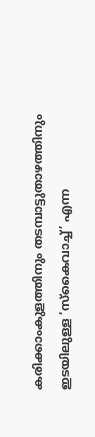കരിക്കാംകുളത്തിനും തടമ്പാട്ടുതാഴത്തിനും ഇടയിലുള്ള ‘സ്കൈവാച്ച്‌’ എന്ന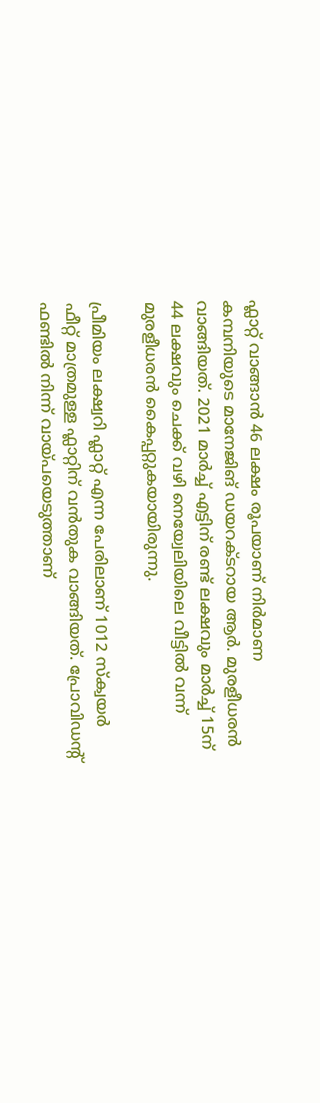ഫ്ലാറ്റ് വാങ്ങാന്‍ 46 ലക്ഷം രൂപയാണ് നിര്‍മാണ കമ്പനിയുടെ മാനേജിങ് ഡയറക്ടറായ ആര്‍. മുരളീധരന്‍ വാങ്ങിയത്. 2021 മാര്‍ച്ച്‌ എട്ടിന് രണ്ട് ലക്ഷവും മാര്‍ച്ച്‌ 15ന് 44 ലക്ഷവും ചെക്ക് വഴി നെയ്വേലിയിലെ വീട്ടില്‍ വന്ന് മുരളീധരന്‍ കൈപ്പറ്റുകയായിരുന്നു.

പ്രീമിയം ലക്ഷ്വറി ഫ്ലാറ്റ് എന്ന പേരിലാണ് 1012 സ്ക്വയര്‍ ഫീറ്റ് മാത്രമുള്ള ഫ്ലാറ്റിന് വന്‍തുക വാങ്ങിയത്. പ്രോവിഡന്‍റ് ഫണ്ടില്‍ നിന്ന് വായ്പയെടുത്താണ്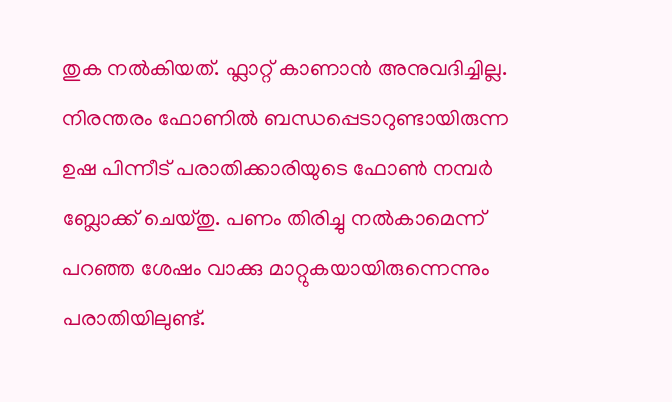തുക നല്‍കിയത്. ഫ്ലാറ്റ് കാണാന്‍ അനുവദിച്ചില്ല. നിരന്തരം ഫോണില്‍ ബന്ധപ്പെടാറുണ്ടായിരുന്ന ഉഷ പിന്നീട് പരാതിക്കാരിയുടെ ഫോണ്‍ നമ്പര്‍ ബ്ലോക്ക് ചെയ്തു. പണം തിരിച്ചു നല്‍കാമെന്ന് പറഞ്ഞ ശേഷം വാക്കു മാറ്റുകയായിരുന്നെന്നും പരാതിയിലുണ്ട്.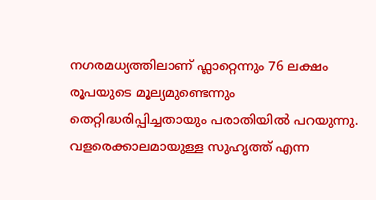നഗരമധ്യത്തിലാണ് ഫ്ലാറ്റെന്നും 76 ലക്ഷം രൂപയുടെ മൂല്യമുണ്ടെന്നും തെറ്റിദ്ധരിപ്പിച്ചതായും പരാതിയില്‍ പറയുന്നു. വളരെക്കാലമായുള്ള സുഹൃത്ത് എന്ന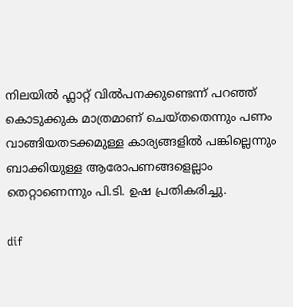നിലയില്‍ ഫ്ലാറ്റ് വില്‍പനക്കുണ്ടെന്ന് പറഞ്ഞ് കൊടുക്കുക മാത്രമാണ് ചെയ്തതെന്നും പണം വാങ്ങിയതടക്കമുള്ള കാര്യങ്ങളില്‍ പങ്കില്ലെന്നും ബാക്കിയുള്ള ആരോപണങ്ങളെല്ലാം തെറ്റാണെന്നും പി.ടി. ഉഷ പ്രതികരിച്ചു.

dif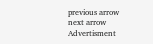previous arrow
next arrow
Advertisment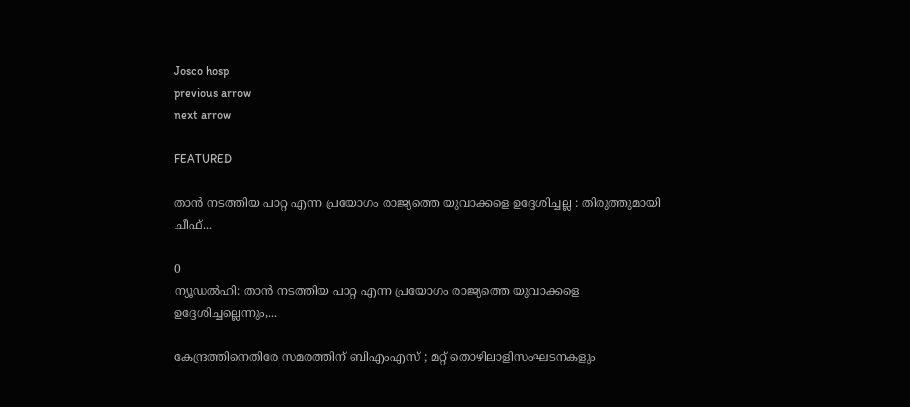Josco hosp
previous arrow
next arrow

FEATURED

താൻ നടത്തിയ പാറ്റ എന്ന പ്രയോഗം രാജ്യത്തെ യുവാക്കളെ ഉദ്ദേശിച്ചല്ല : തിരുത്തുമായി ചീഫ്...

0
ന്യൂഡൽഹി: താൻ നടത്തിയ പാറ്റ എന്ന പ്രയോഗം രാജ്യത്തെ യുവാക്കളെ ഉദ്ദേശിച്ചല്ലെന്നും,...

കേന്ദ്രത്തിനെതിരേ സമരത്തിന് ബിഎംഎസ് ; മറ്റ് തൊഴിലാളിസംഘടനകളും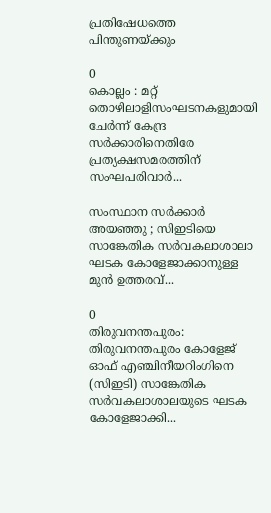പ്രതിഷേധത്തെ പിന്തുണയ്ക്കും

0
കൊല്ലം : മറ്റ് തൊഴിലാളിസംഘടനകളുമായി ചേർന്ന് കേന്ദ്ര സർക്കാരിനെതിരേ പ്രത്യക്ഷസമരത്തിന് സംഘപരിവാർ...

സംസ്ഥാന സർക്കാർ അയഞ്ഞു ; സിഇടിയെ സാങ്കേതിക സർവകലാശാലാ ഘടക കോളേജാക്കാനുള്ള മുൻ ഉത്തരവ്...

0
തിരുവനന്തപുരം: തിരുവനന്തപുരം കോളേജ് ഓഫ് എഞ്ചിനീയറിംഗിനെ (സിഇടി) സാങ്കേതിക സർവകലാശാലയുടെ ഘടക കോളേജാക്കി...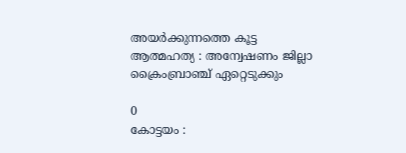അയർക്കുന്നത്തെ കൂട്ട ആത്മഹത്യ : അന്വേഷണം ജില്ലാ ക്രൈംബ്രാഞ്ച് ഏറ്റെടുക്കും

0
കോട്ടയം :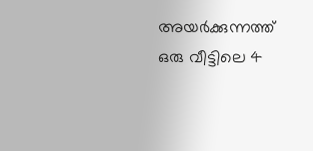അയർക്കുന്നത്ത് ഒരു വീട്ടിലെ 4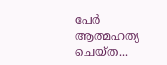പേർ ആത്മഹത്യ ചെയ്ത...